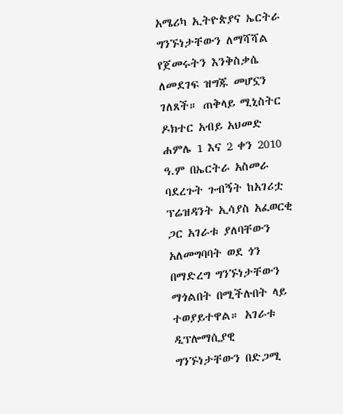አሜሪካ ኢትዮጵያና ኤርትራ ግንኙነታቸውን ለማሻሻል የጀመሩትን እንቅስቃሴ ለመደገፍ ዝግጁ መሆኗን ገለጸች። ጠቅላይ ሚኒስትር ዶክተር አብይ አህመድ ሐምሌ 1 እና 2 ቀን 2010 ዓ.ም በኤርትራ አስመራ ባደረጉት ጉብኝት ከአገሪቷ ፕሬዝዳንት ኢሳያስ አፈወርቂ ጋር አገራቱ ያለባቸውን አለመግባባት ወደ ጎን በማድረግ ግንኙነታቸውን ማጎልበት በሚችሉበት ላይ ተወያይተዋል። አገራቱ ዲፕሎማሲያዊ ግንኙነታቸውን በድጋሚ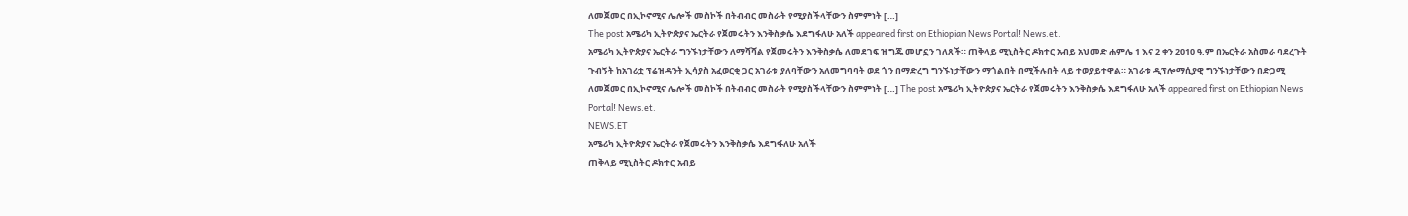ለመጀመር በኢኮኖሚና ሌሎች መስኮች በትብብር መስራት የሚያስችላቸውን ስምምነት […]
The post አሜሪካ ኢትዮጵያና ኤርትራ የጀመሩትን እንቅስቃሴ እደግፋለሁ አለች appeared first on Ethiopian News Portal! News.et.
አሜሪካ ኢትዮጵያና ኤርትራ ግንኙነታቸውን ለማሻሻል የጀመሩትን እንቅስቃሴ ለመደገፍ ዝግጁ መሆኗን ገለጸች። ጠቅላይ ሚኒስትር ዶክተር አብይ አህመድ ሐምሌ 1 እና 2 ቀን 2010 ዓ.ም በኤርትራ አስመራ ባደረጉት ጉብኝት ከአገሪቷ ፕሬዝዳንት ኢሳያስ አፈወርቂ ጋር አገራቱ ያለባቸውን አለመግባባት ወደ ጎን በማድረግ ግንኙነታቸውን ማጎልበት በሚችሉበት ላይ ተወያይተዋል። አገራቱ ዲፕሎማሲያዊ ግንኙነታቸውን በድጋሚ ለመጀመር በኢኮኖሚና ሌሎች መስኮች በትብብር መስራት የሚያስችላቸውን ስምምነት […] The post አሜሪካ ኢትዮጵያና ኤርትራ የጀመሩትን እንቅስቃሴ እደግፋለሁ አለች appeared first on Ethiopian News Portal! News.et.
NEWS.ET
አሜሪካ ኢትዮጵያና ኤርትራ የጀመሩትን እንቅስቃሴ እደግፋለሁ አለች
ጠቅላይ ሚኒስትር ዶክተር አብይ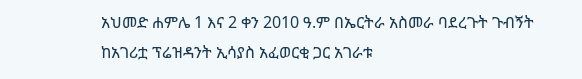አህመድ ሐምሌ 1 እና 2 ቀን 2010 ዓ.ም በኤርትራ አስመራ ባደረጉት ጉብኝት ከአገሪቷ ፕሬዝዳንት ኢሳያስ አፈወርቂ ጋር አገራቱ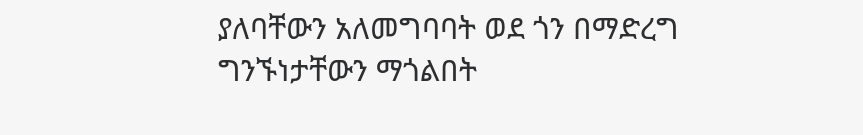ያለባቸውን አለመግባባት ወደ ጎን በማድረግ ግንኙነታቸውን ማጎልበት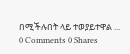በሚችሉበት ላይ ተወያይተዋል ...
0 Comments 0 Shares